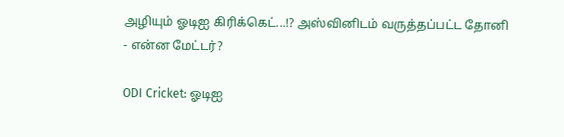அழியும் ஓடிஐ கிரிக்கெட்...!? அஸ்வினிடம் வருத்தப்பட்ட தோனி - என்ன மேட்டர்?

ODI Cricket: ஓடிஐ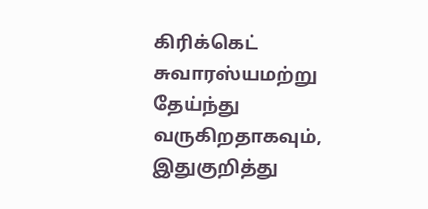கிரிக்கெட் சுவாரஸ்யமற்று தேய்ந்து வருகிறதாகவும், இதுகுறித்து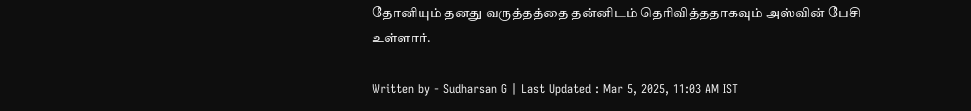தோனியும் தனது வருத்தத்தை தன்னிடம் தெரிவித்ததாகவும் அஸ்வின் பேசி உள்ளார்.

Written by - Sudharsan G | Last Updated : Mar 5, 2025, 11:03 AM IST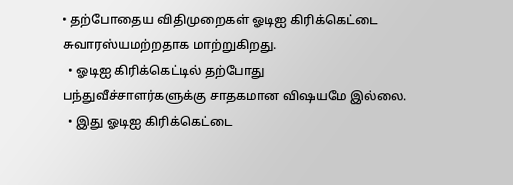• தற்போதைய விதிமுறைகள் ஓடிஐ கிரிக்கெட்டை சுவாரஸ்யமற்றதாக மாற்றுகிறது.
  • ஓடிஐ கிரிக்கெட்டில் தற்போது பந்துவீச்சாளர்களுக்கு சாதகமான விஷயமே இல்லை.
  • இது ஓடிஐ கிரிக்கெட்டை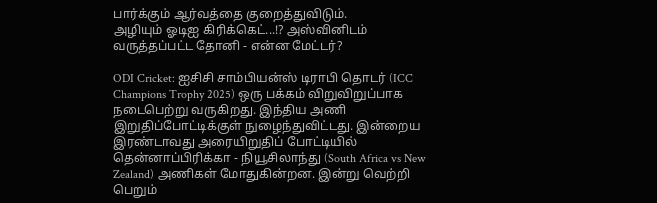பார்க்கும் ஆர்வத்தை குறைத்துவிடும்.
அழியும் ஓடிஐ கிரிக்கெட்...!? அஸ்வினிடம் வருத்தப்பட்ட தோனி - என்ன மேட்டர்?

ODI Cricket: ஐசிசி சாம்பியன்ஸ் டிராபி தொடர் (ICC Champions Trophy 2025) ஒரு பக்கம் விறுவிறுப்பாக நடைபெற்று வருகிறது. இந்திய அணி இறுதிப்போட்டிக்குள் நுழைந்துவிட்டது. இன்றைய இரண்டாவது அரையிறுதிப் போட்டியில் தென்னாப்பிரிக்கா - நியூசிலாந்து (South Africa vs New Zealand) அணிகள் மோதுகின்றன. இன்று வெற்றி பெறும்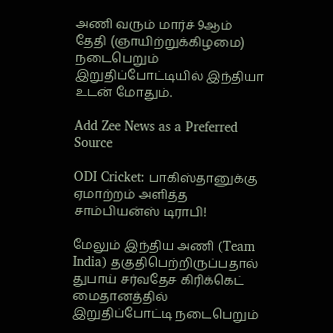அணி வரும் மார்ச் 9ஆம் தேதி (ஞாயிற்றுக்கிழமை) நடைபெறும் இறுதிப்போட்டியில் இந்தியா உடன் மோதும்.

Add Zee News as a Preferred Source

ODI Cricket: பாகிஸ்தானுக்கு ஏமாற்றம் அளித்த சாம்பியன்ஸ் டிராபி!

மேலும் இந்திய அணி (Team India) தகுதிபெற்றிருப்பதால் துபாய் சர்வதேச கிரிக்கெட் மைதானத்தில் இறுதிப்போட்டி நடைபெறும்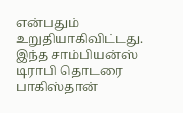என்பதும் உறுதியாகிவிட்டது. இந்த சாம்பியன்ஸ் டிராபி தொடரை பாகிஸ்தான்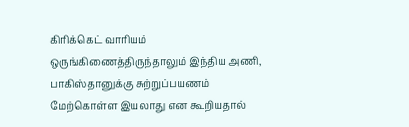கிரிக்கெட் வாரியம் ஒருங்கிணைத்திருந்தாலும் இந்திய அணி, பாகிஸ்தானுக்கு சுற்றுப்பயணம் மேற்கொள்ள இயலாது என கூறியதால்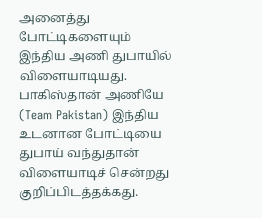அனைத்து போட்டிகளையும் இந்திய அணி துபாயில் விளையாடியது. பாகிஸ்தான் அணியே (Team Pakistan) இந்திய உடனான போட்டியை துபாய் வந்துதான் விளையாடிச் சென்றது குறிப்பிடத்தக்கது.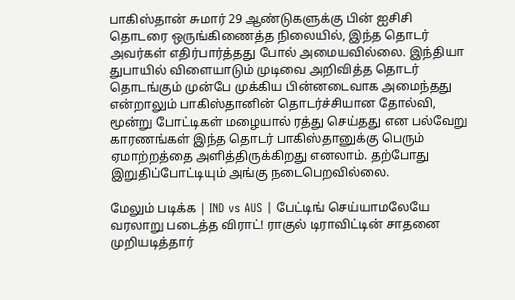பாகிஸ்தான் சுமார் 29 ஆண்டுகளுக்கு பின் ஐசிசி தொடரை ஒருங்கிணைத்த நிலையில், இந்த தொடர் அவர்கள் எதிர்பார்த்தது போல் அமையவில்லை. இந்தியா துபாயில் விளையாடும் முடிவை அறிவித்த தொடர் தொடங்கும் முன்பே முக்கிய பின்னடைவாக அமைந்தது என்றாலும் பாகிஸ்தானின் தொடர்ச்சியான தோல்வி, மூன்று போட்டிகள் மழையால் ரத்து செய்தது என பல்வேறு காரணங்கள் இந்த தொடர் பாகிஸ்தானுக்கு பெரும் ஏமாற்றத்தை அளித்திருக்கிறது எனலாம். தற்போது இறுதிப்போட்டியும் அங்கு நடைபெறவில்லை.

மேலும் படிக்க | IND vs AUS | பேட்டிங் செய்யாமலேயே வரலாறு படைத்த விராட்! ராகுல் டிராவிட்டின் சாதனை முறியடித்தார்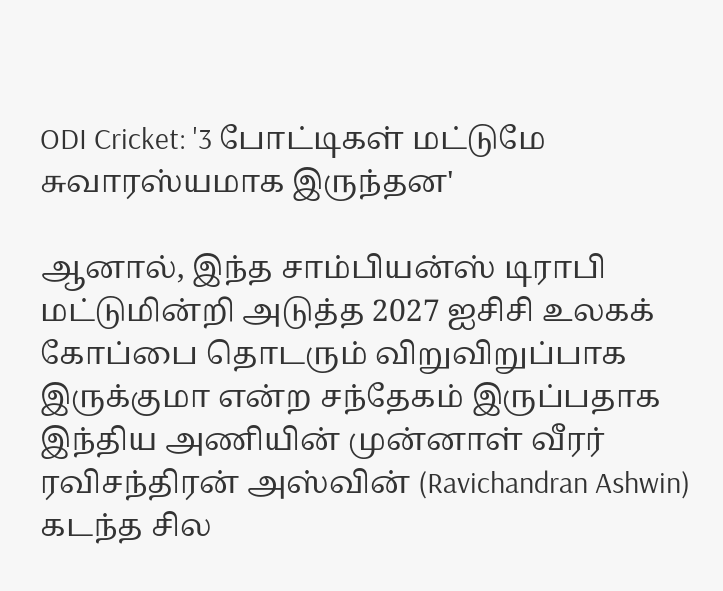ODI Cricket: '3 போட்டிகள் மட்டுமே சுவாரஸ்யமாக இருந்தன'

ஆனால், இந்த சாம்பியன்ஸ் டிராபி மட்டுமின்றி அடுத்த 2027 ஐசிசி உலகக் கோப்பை தொடரும் விறுவிறுப்பாக இருக்குமா என்ற சந்தேகம் இருப்பதாக இந்திய அணியின் முன்னாள் வீரர் ரவிசந்திரன் அஸ்வின் (Ravichandran Ashwin) கடந்த சில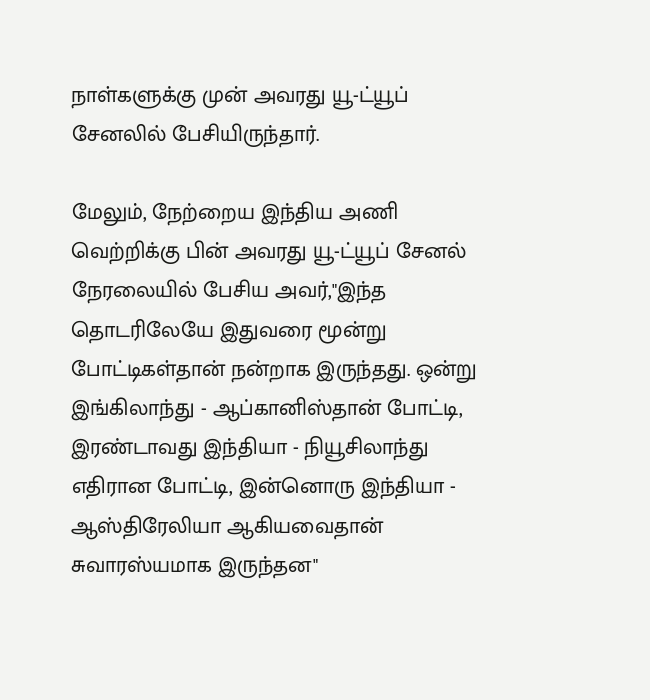நாள்களுக்கு முன் அவரது யூ-ட்யூப் சேனலில் பேசியிருந்தார்.

மேலும், நேற்றைய இந்திய அணி வெற்றிக்கு பின் அவரது யூ-ட்யூப் சேனல் நேரலையில் பேசிய அவர்,"இந்த தொடரிலேயே இதுவரை மூன்று போட்டிகள்தான் நன்றாக இருந்தது. ஒன்று இங்கிலாந்து - ஆப்கானிஸ்தான் போட்டி, இரண்டாவது இந்தியா - நியூசிலாந்து எதிரான போட்டி, இன்னொரு இந்தியா - ஆஸ்திரேலியா ஆகியவைதான் சுவாரஸ்யமாக இருந்தன"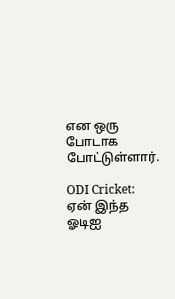என ஒரு போடாக போட்டுள்ளார்.

ODI Cricket: ஏன் இந்த ஓடிஐ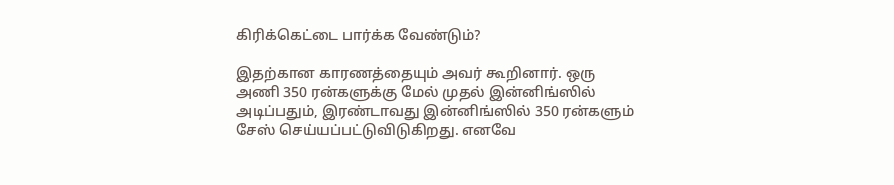கிரிக்கெட்டை பார்க்க வேண்டும்?

இதற்கான காரணத்தையும் அவர் கூறினார். ஒரு அணி 350 ரன்களுக்கு மேல் முதல் இன்னிங்ஸில் அடிப்பதும், இரண்டாவது இன்னிங்ஸில் 350 ரன்களும் சேஸ் செய்யப்பட்டுவிடுகிறது. எனவே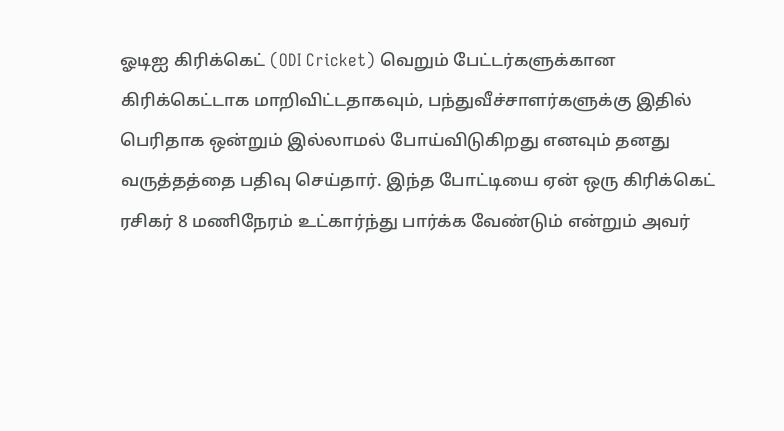ஓடிஐ கிரிக்கெட் (ODI Cricket) வெறும் பேட்டர்களுக்கான கிரிக்கெட்டாக மாறிவிட்டதாகவும், பந்துவீச்சாளர்களுக்கு இதில் பெரிதாக ஒன்றும் இல்லாமல் போய்விடுகிறது எனவும் தனது வருத்தத்தை பதிவு செய்தார். இந்த போட்டியை ஏன் ஒரு கிரிக்கெட் ரசிகர் 8 மணிநேரம் உட்கார்ந்து பார்க்க வேண்டும் என்றும் அவர்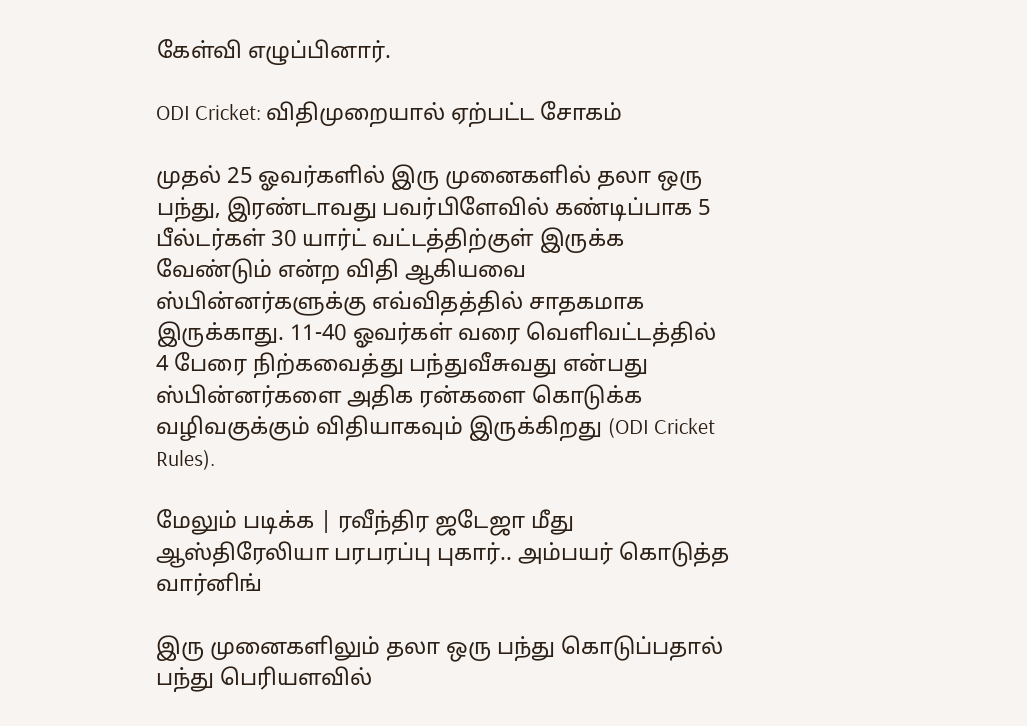கேள்வி எழுப்பினார்.

ODI Cricket: விதிமுறையால் ஏற்பட்ட சோகம்

முதல் 25 ஓவர்களில் இரு முனைகளில் தலா ஒரு பந்து, இரண்டாவது பவர்பிளேவில் கண்டிப்பாக 5 பீல்டர்கள் 30 யார்ட் வட்டத்திற்குள் இருக்க வேண்டும் என்ற விதி ஆகியவை ஸ்பின்னர்களுக்கு எவ்விதத்தில் சாதகமாக இருக்காது. 11-40 ஓவர்கள் வரை வெளிவட்டத்தில் 4 பேரை நிற்கவைத்து பந்துவீசுவது என்பது ஸ்பின்னர்களை அதிக ரன்களை கொடுக்க வழிவகுக்கும் விதியாகவும் இருக்கிறது (ODI Cricket Rules).

மேலும் படிக்க | ரவீந்திர ஜடேஜா மீது ஆஸ்திரேலியா பரபரப்பு புகார்.. அம்பயர் கொடுத்த வார்னிங்

இரு முனைகளிலும் தலா ஒரு பந்து கொடுப்பதால் பந்து பெரியளவில்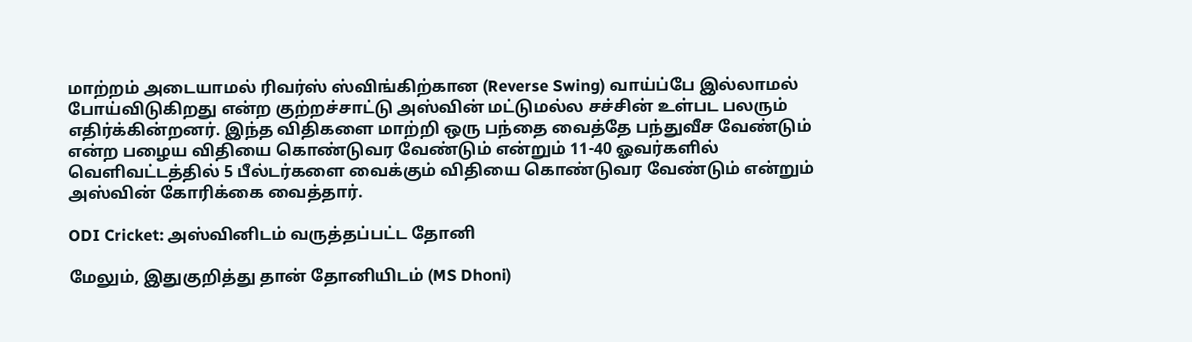மாற்றம் அடையாமல் ரிவர்ஸ் ஸ்விங்கிற்கான (Reverse Swing) வாய்ப்பே இல்லாமல் போய்விடுகிறது என்ற குற்றச்சாட்டு அஸ்வின் மட்டுமல்ல சச்சின் உள்பட பலரும் எதிர்க்கின்றனர். இந்த விதிகளை மாற்றி ஒரு பந்தை வைத்தே பந்துவீச வேண்டும் என்ற பழைய விதியை கொண்டுவர வேண்டும் என்றும் 11-40 ஓவர்களில் வெளிவட்டத்தில் 5 பீல்டர்களை வைக்கும் விதியை கொண்டுவர வேண்டும் என்றும் அஸ்வின் கோரிக்கை வைத்தார்.

ODI Cricket: அஸ்வினிடம் வருத்தப்பட்ட தோனி

மேலும், இதுகுறித்து தான் தோனியிடம் (MS Dhoni)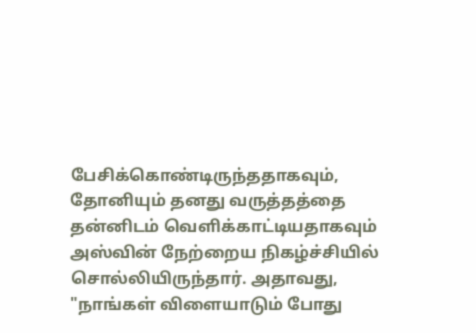பேசிக்கொண்டிருந்ததாகவும், தோனியும் தனது வருத்தத்தை தன்னிடம் வெளிக்காட்டியதாகவும் அஸ்வின் நேற்றைய நிகழ்ச்சியில் சொல்லியிருந்தார். அதாவது, "நாங்கள் விளையாடும் போது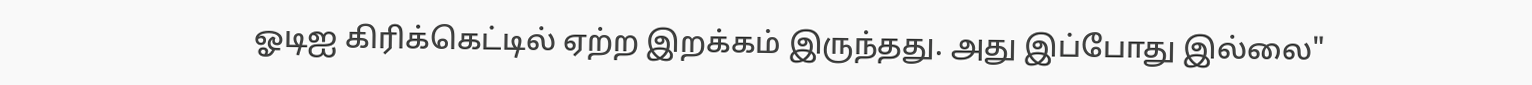ஓடிஐ கிரிக்கெட்டில் ஏற்ற இறக்கம் இருந்தது. அது இப்போது இல்லை"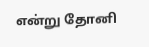என்று தோனி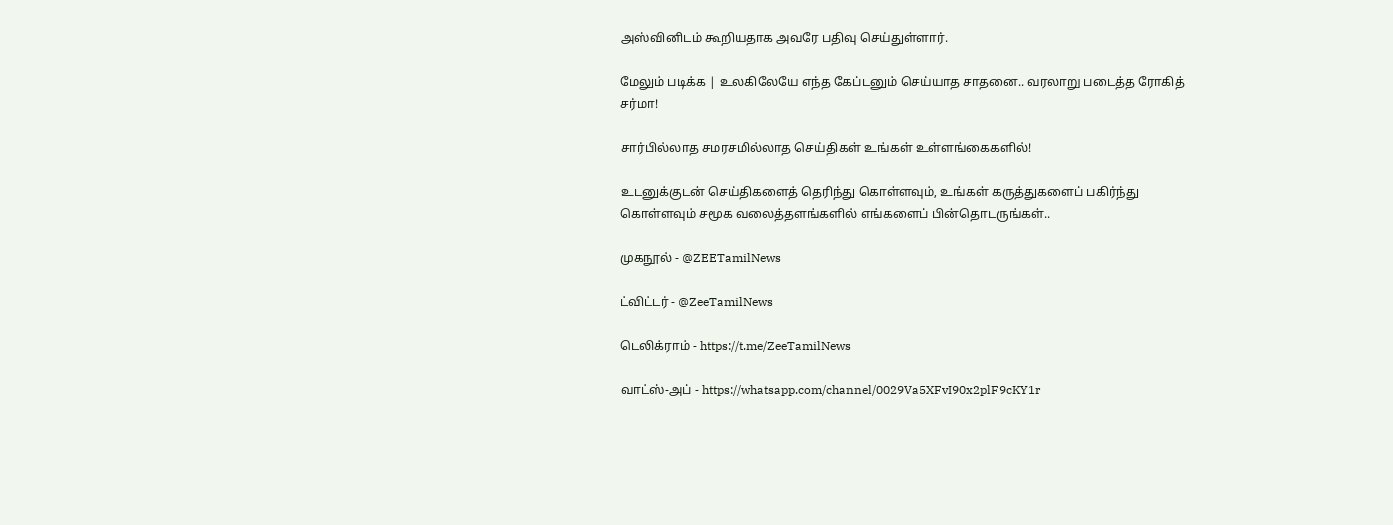அஸ்வினிடம் கூறியதாக அவரே பதிவு செய்துள்ளார்.

மேலும் படிக்க | உலகிலேயே எந்த கேப்டனும் செய்யாத சாதனை.. வரலாறு படைத்த ரோகித் சர்மா!

சார்பில்லாத சமரசமில்லாத செய்திகள் உங்கள் உள்ளங்கைகளில்!

உடனுக்குடன் செய்திகளைத் தெரிந்து கொள்ளவும், உங்கள் கருத்துகளைப் பகிர்ந்து கொள்ளவும் சமூக வலைத்தளங்களில் எங்களைப் பின்தொடருங்கள்..

முகநூல் - @ZEETamilNews

ட்விட்டர் - @ZeeTamilNews

டெலிக்ராம் - https://t.me/ZeeTamilNews

வாட்ஸ்-அப் - https://whatsapp.com/channel/0029Va5XFvI90x2plF9cKY1r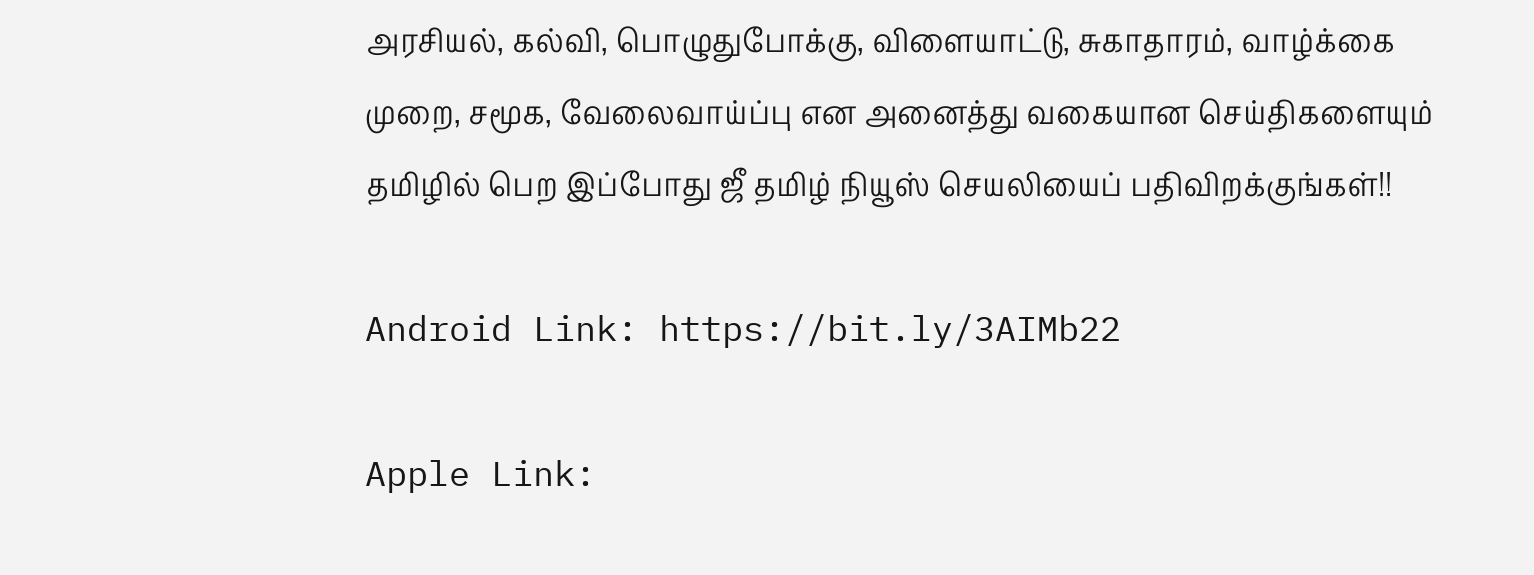அரசியல், கல்வி, பொழுதுபோக்கு, விளையாட்டு, சுகாதாரம், வாழ்க்கை முறை, சமூக, வேலைவாய்ப்பு என அனைத்து வகையான செய்திகளையும் தமிழில் பெற இப்போது ஜீ தமிழ் நியூஸ் செயலியைப் பதிவிறக்குங்கள்!!

Android Link: https://bit.ly/3AIMb22

Apple Link: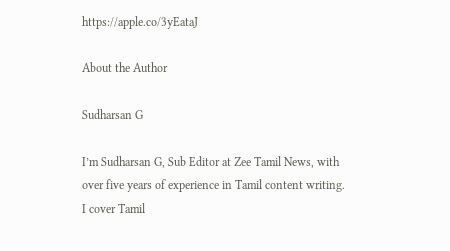https://apple.co/3yEataJ

About the Author

Sudharsan G

I’m Sudharsan G, Sub Editor at Zee Tamil News, with over five years of experience in Tamil content writing. I cover Tamil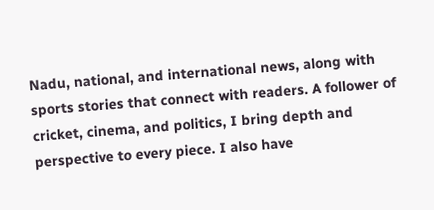Nadu, national, and international news, along with sports stories that connect with readers. A follower of cricket, cinema, and politics, I bring depth and perspective to every piece. I also have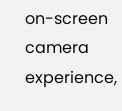on-screen camera experience,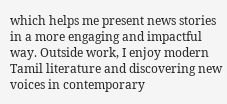which helps me present news stories in a more engaging and impactful way. Outside work, I enjoy modern Tamil literature and discovering new voices in contemporary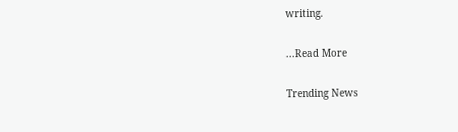writing.

...Read More

Trending News